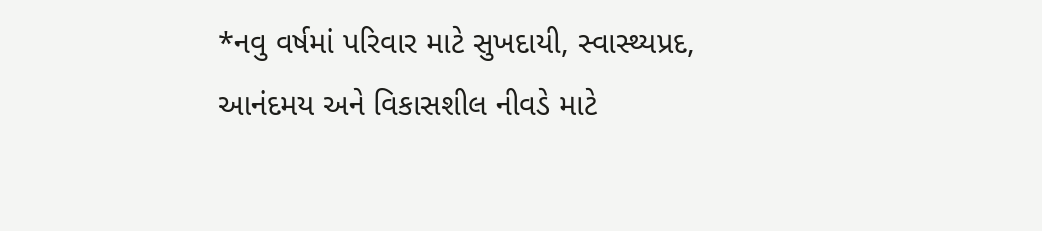*નવુ વર્ષમાં પરિવાર માટે સુખદાયી, સ્વાસ્થ્યપ્રદ, આનંદમય અને વિકાસશીલ નીવડે માટે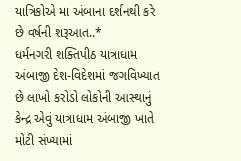યાત્રિકોએ મા અંબાના દર્શનથી કરે છે વર્ષની શરૂઆત..*
ધર્મનગરી શક્તિપીઠ યાત્રાધામ અંબાજી દેશ-વિદેશમાં જગવિખ્યાત છે લાખો કરોડો લોકોની આસ્થાનું કેન્દ્ર એવું યાત્રાધામ અંબાજી ખાતે મોટી સંખ્યામાં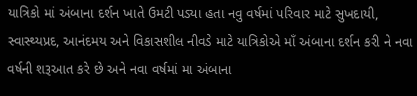યાત્રિકો માં અંબાના દર્શન ખાતે ઉમટી પડ્યા હતા નવુ વર્ષમાં પરિવાર માટે સુખદાયી, સ્વાસ્થ્યપ્રદ, આનંદમય અને વિકાસશીલ નીવડે માટે યાત્રિકોએ માઁ અંબાના દર્શન કરી ને નવા વર્ષની શરૂઆત કરે છે અને નવા વર્ષમાં મા અંબાના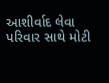આશીર્વાદ લેવા પરિવાર સાથે મોટી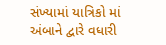સંખ્યામાં યાત્રિકો માં અંબાને દ્વારે વધારી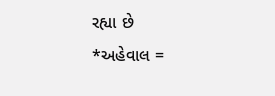રહ્યા છે
*અહેવાલ =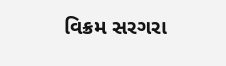વિક્રમ સરગરા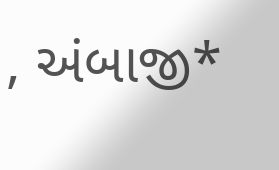, અંબાજી*